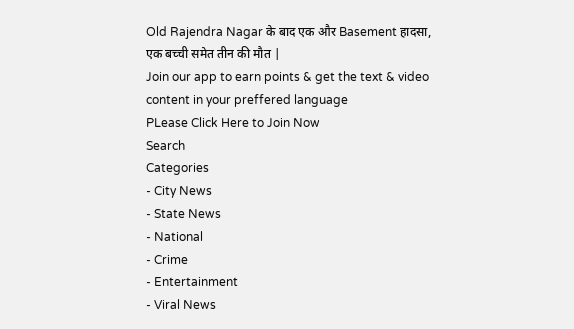Old Rajendra Nagar के बाद एक और Basement हादसा, एक बच्ची समेत तीन की मौत |
Join our app to earn points & get the text & video content in your preffered language
PLease Click Here to Join Now
Search
Categories
- City News
- State News
- National
- Crime
- Entertainment
- Viral News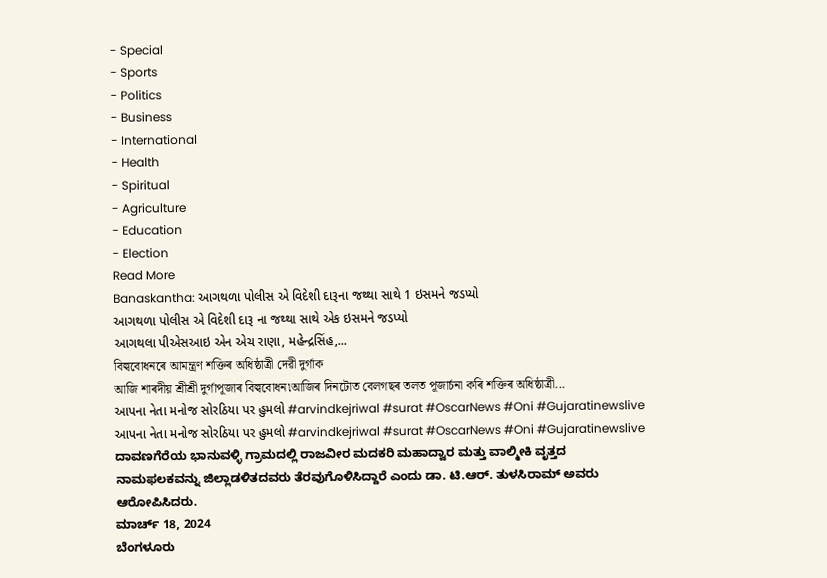- Special
- Sports
- Politics
- Business
- International
- Health
- Spiritual
- Agriculture
- Education
- Election
Read More
Banaskantha: આગથળા પોલીસ એ વિદેશી દારૂના જથ્થા સાથે 1 ઇસમને જડપ્યો
આગથળા પોલીસ એ વિદેશી દારૂ ના જથ્થા સાથે એક ઇસમને જડપ્યો
આગથલા પીએસઆઇ એન એચ રાણા, મહેન્દ્રસિંહ,...
বিল্ববোধনৰে আমন্ত্ৰণ শক্তিৰ অধিষ্ঠাত্ৰী দেৱী দুৰ্গাক
আজি শাৰদীয় শ্ৰীশ্ৰী দুৰ্গাপূজাৰ বিল্ববোধন৷আজিৰ দিনটোত বেলগছৰ তলত পূজাৰ্চনা কৰি শক্তিৰ অধিষ্ঠাত্ৰী...
આપના નેતા મનોજ સોરઠિયા પર હુમલો #arvindkejriwal #surat #OscarNews #Oni #Gujaratinewslive
આપના નેતા મનોજ સોરઠિયા પર હુમલો #arvindkejriwal #surat #OscarNews #Oni #Gujaratinewslive
ದಾವಣಗೆರೆಯ ಭಾನುವಳ್ಳಿ ಗ್ರಾಮದಲ್ಲಿ ರಾಜವೀರ ಮದಕರಿ ಮಹಾದ್ವಾರ ಮತ್ತು ವಾಲ್ಮೀಕಿ ವೃತ್ತದ ನಾಮಫಲಕವನ್ನು ಜಿಲ್ಲಾಡಳಿತದವರು ತೆರವುಗೊಳಿಸಿದ್ದಾರೆ ಎಂದು ಡಾ. ಟಿ.ಆರ್. ತುಳಸಿರಾಮ್ ಅವರು ಆರೋಪಿಸಿದರು.
ಮಾರ್ಚ್ 18, 2024
ಬೆಂಗಳೂರು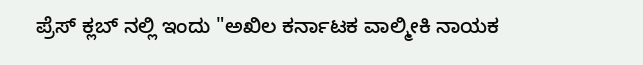ಪ್ರೆಸ್ ಕ್ಲಬ್ ನಲ್ಲಿ ಇಂದು "ಅಖಿಲ ಕರ್ನಾಟಕ ವಾಲ್ಮೀಕಿ ನಾಯಕ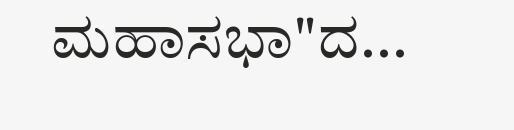ಮಹಾಸಭಾ"ದ...